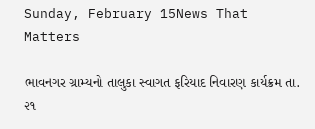Sunday, February 15News That Matters

ભાવનગર ગ્રામ્યનો તાલુકા સ્વાગત ફરિયાદ નિવારણ કાર્યક્રમ તા. ૨૧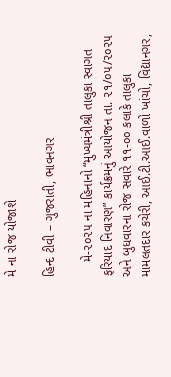મે ના રોજ યોજાશે

હિન્દ ટીવી – ગુજરાતી, ભાવનગર

    મે-૨૦૨૫ ના મહિનાનો “મુખ્યમંત્રીશ્રી તાલુકા સ્વાગત ફરિયાદ નિવારણ” કાર્યક્રમનું આયોજન તા. ૨૧/૦૫/૨૦૨૫ અને બુધવારના રોજ સવારે ૧૧-૦૦ કલાકે તાલુકા મામલતદાર કચેરી, આઈ.ટી.આઈ.વાળો ખાંચો, વિદ્યાનગર,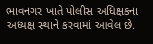ભાવનગર ખાતે પોલીસ અધિક્ષકના અધ્યક્ષ સ્થાને કરવામાં આવેલ છે.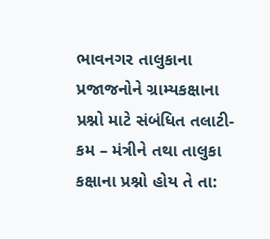ભાવનગર તાલુકાના પ્રજાજનોને ગ્રામ્યકક્ષાના પ્રશ્નો માટે સંબંધિત તલાટી-કમ – મંત્રીને તથા તાલુકા કક્ષાના પ્રશ્નો હોય તે તા: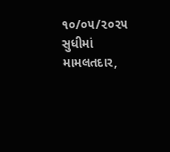૧૦/૦૫/૨૦૨૫ સુધીમાં મામલતદાર,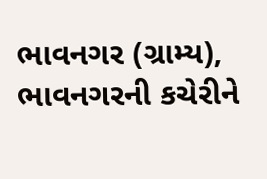ભાવનગર (ગ્રામ્ય), ભાવનગરની કચેરીને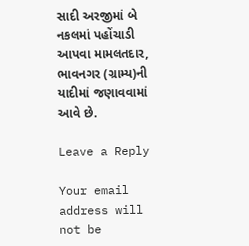સાદી અરજીમાં બે નકલમાં પહોંચાડી આપવા મામલતદાર, ભાવનગર (ગ્રામ્ય)ની યાદીમાં જણાવવામાં આવે છે.

Leave a Reply

Your email address will not be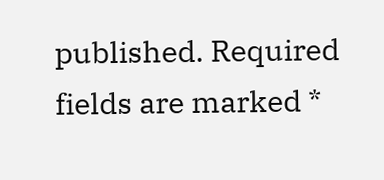published. Required fields are marked *